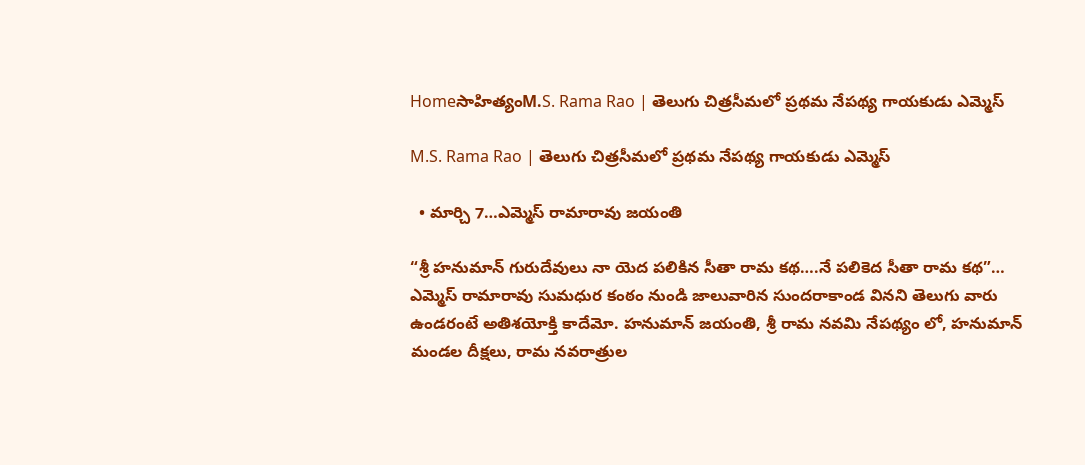Homeసాహిత్యంM.S. Rama Rao | తెలుగు చిత్రసీమలో ప్రథమ నేపథ్య గాయకుడు ఎమ్మెస్

M.S. Rama Rao | తెలుగు చిత్రసీమలో ప్రథమ నేపథ్య గాయకుడు ఎమ్మెస్

  • మార్చి 7…ఎమ్మెస్ రామారావు జయంతి

“శ్రీ హనుమాన్ గురుదేవులు నా యెద పలికిన సీతా రామ కథ….నే పలికెద సీతా రామ కథ”… ఎమ్మెస్ రామారావు సుమధుర కంఠం నుండి జాలువారిన సుందరాకాండ వినని తెలుగు వారు ఉండరంటే అతిశయోక్తి కాదేమో. హనుమాన్ జయంతి, శ్రీ రామ నవమి నేపథ్యం లో, హనుమాన్ మండల దీక్షలు, రామ నవరాత్రుల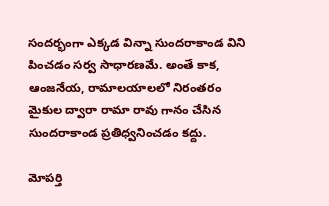సందర్భంగా ఎక్కడ విన్నా సుందరాకాండ విని పించడం సర్వ సాధారణమే. అంతే కాక, ఆంజనేయ, రామాలయాలలో నిరంతరం మైకుల ద్వారా రామా రావు గానం చేసిన సుందరాకాండ ప్రతిధ్వనించడం కద్దు.

మోపర్తి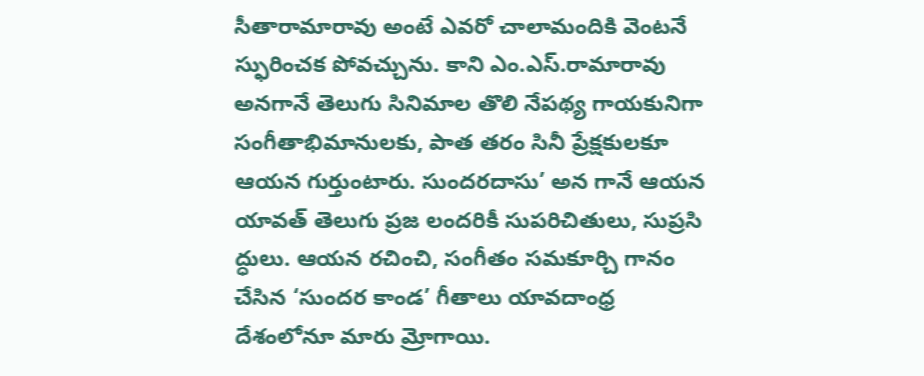సీతారామారావు అంటే ఎవరో చాలామందికి వెంటనే స్ఫురించక పోవచ్చును. కాని ఎం.ఎస్.రామారావు అనగానే తెలుగు సినిమాల తొలి నేపథ్య గాయకునిగా సంగీతాభిమానులకు, పాత తరం సినీ ప్రేక్షకులకూ ఆయన గుర్తుంటారు. సుందరదాసు’ అన గానే ఆయన యావత్ తెలుగు ప్రజ లందరికీ సుపరిచితులు, సుప్రసి ద్ధులు. ఆయన రచించి, సంగీతం సమకూర్చి గానం చేసిన ‘సుందర కాండ’ గీతాలు యావదాంధ్ర దేశంలోనూ మారు మ్రోగాయి.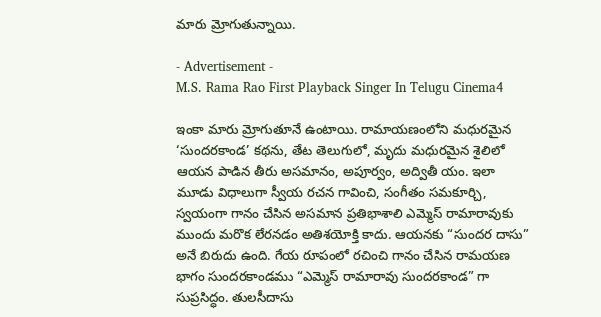మారు మ్రోగుతున్నాయి.

- Advertisement -
M.S. Rama Rao First Playback Singer In Telugu Cinema4

ఇంకా మారు మ్రోగుతూనే ఉంటాయి. రామాయణంలోని మధురమైన ‘సుందరకాండ’ కథను, తేట తెలుగులో, మృదు మధురమైన శైలిలో ఆయన పాడిన తీరు అసమానం, అపూర్వం, అద్వితీ యం. ఇలా మూడు విధాలుగా స్వీయ రచన గావించి, సంగీతం సమకూర్చి, స్వయంగా గానం చేసిన అసమాన ప్రతిభాశాలి ఎమ్మెస్ రామారావుకు ముందు మరొక లేరనడం అతిశయోక్తి కాదు. ఆయనకు “సుందర దాసు” అనే బిరుదు ఉంది. గేయ రూపంలో రచించి గానం చేసిన రామయణ భాగం సుందరకాండము “ఎమ్మెస్ రామారావు సుందరకాండ” గా సుప్రసిద్ధం. తులసీదాసు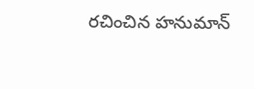రచించిన హనుమాన్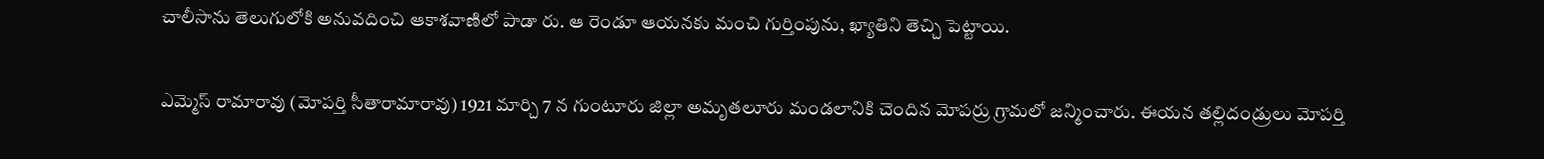చాలీసాను తెలుగులోకి అనువదించి ఆకాశవాణిలో పాడా రు. ఆ రెండూ ఆయనకు మంచి గుర్తింపును, ఖ్యాతిని తెచ్చి పెట్టాయి.

ఎమ్మెస్ రామారావు (మోపర్తి సీతారామారావు) 1921 మార్చి 7 న గుంటూరు జిల్లా అమృతలూరు మండలానికి చెందిన మోపర్రు గ్రామలో జన్మించారు. ఈయన తల్లిదండ్రులు మోపర్తి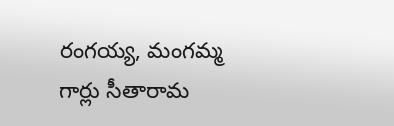రంగయ్య, మంగమ్మ గార్లు సీతారామ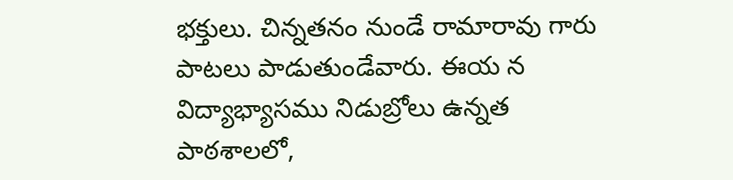భక్తులు. చిన్నతనం నుండే రామారావు గారు పాటలు పాడుతుండేవారు. ఈయ న విద్యాభ్యాసము నిడుబ్రోలు ఉన్నత పాఠశాలలో,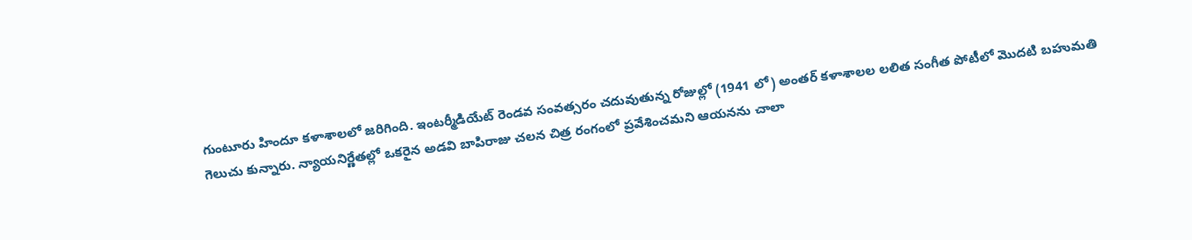గుంటూరు హిందూ కళాశాలలో జరిగింది. ఇంటర్మీడియేట్ రెండవ సంవత్సరం చదువుతున్న రోజుల్లో (1941 లో) అంతర్ కళాశాలల లలిత సంగీత పోటీలో మొదటి బహుమతి గెలుచు కున్నారు. న్యాయనిర్ణేతల్లో ఒకరైన అడవి బాపిరాజు చలన చిత్ర రంగంలో ప్రవేశించమని ఆయనను చాలా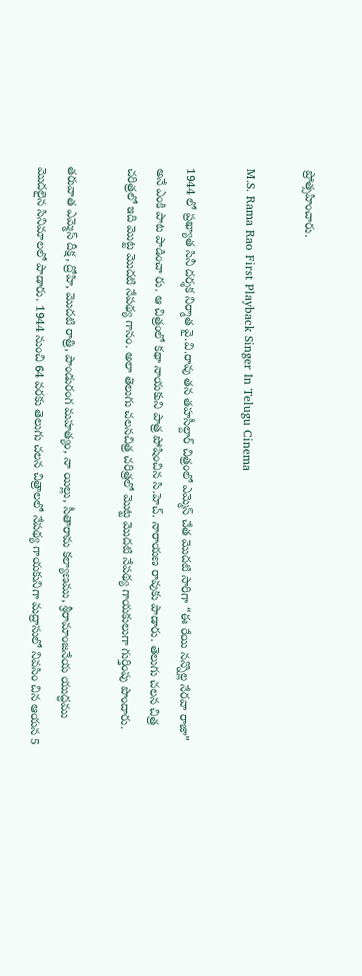ప్రోత్సహించారు.

M.S. Rama Rao First Playback Singer In Telugu Cinema

1944 లో ప్రఖ్యాత సినీ దర్శక నిర్మాత వై.వి.రావు తన తహసీల్దార్ చిత్రంలో ఎమ్మెస్ చేత మొదటి సారిగా “ఈ రేయి నన్నొల్ల నేరవా రాజా” అనే ఎంకి పాట పాడించా రు. ఆ చిత్రంలో కథా నాయకుని పాత్ర పోషించిన సి.హెచ్. నారాయణ రావుకు పాడారు. తెలుగు చలన చిత్ర చరిత్రలో ఇది మొట్ట మొదటి నేపథ్య గానం. అలా తెలుగు చలనచిత్ర చరిత్రలో మొట్ట మొదటి నేపథ్య గాయకులుగా గుర్తింపు పొందారు.

తరువాత ఎమ్మెస్ దీక్ష, ద్రోహి, మొదటి రాత్రి, పాండురంగ మహత్యం, నా యిల్లు, సీతారామ కల్యాణము, శ్రీరామాంజనేయ యుద్ధము మొదలైన సినిమాలలో పాడారు. 1944 నుంచి 64 వరకు తెలుగు చలన చిత్రాలలో నేపథ్య గాయకునిగా మద్రాసులో నివసిం చిన ఆయన 5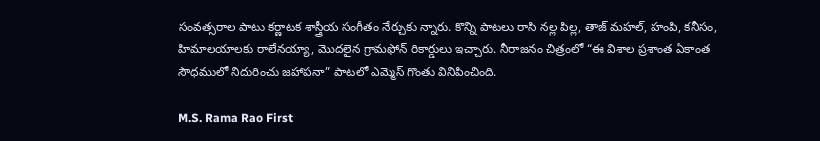సంవత్సరాల పాటు కర్ణాటక శాస్త్రీయ సంగీతం నేర్చుకు న్నారు. కొన్ని పాటలు రాసి నల్ల పిల్ల, తాజ్ మహల్, హంపి, కనీసం, హిమాలయాలకు రాలేనయ్యా, మొదలైన గ్రామఫోన్ రికార్డులు ఇచ్చారు. నీరాజనం చిత్రంలో “ఈ విశాల ప్రశాంత ఏకాంత సౌధములో నిదురించు జహాపనా” పాటలో ఎమ్మెస్ గొంతు వినిపించింది.

M.S. Rama Rao First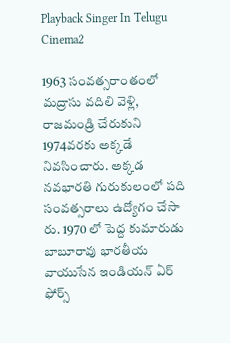Playback Singer In Telugu Cinema2

1963 సంవత్సరాంతంలో మద్రాసు వదిలి వెళ్లి, రాజమండ్రి చేరుకుని 1974వరకు అక్కడే నివసించారు. అక్కడ నవభారతి గురుకులంలో పది సంవత్సరాలు ఉద్యోగం చేసా రు. 1970 లో పెద్ద కుమారుడు బాబూరావు భారతీయ వాయుసేన ఇండియన్ ఏర్ ఫోర్స్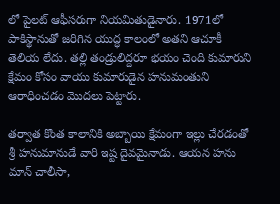లో పైలట్ ఆఫీసరుగా నియమితుడైనారు. 1971లో పాకిస్థానుతో జరిగిన యుద్ధ కాలంలో అతని ఆచూకీ తెలియ లేదు. తల్లి తండ్రులిద్దరూ భయం చెంది కుమారుని క్షేమం కోసం వాయు కుమారుడైన హనుమంతుని ఆరాధించడం మొదలు పెట్టారు.

తర్వాత కొంత కాలానికి అబ్బాయి క్షేమంగా ఇల్లు చేరడంతో శ్రీ హనుమానుడే వారి ఇష్ట దైవమైనాడు. ఆయన హను మాన్ చాలీసా,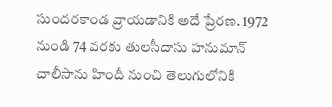సుందరకాండ వ్రాయడానికి అదే ప్రేరణ. 1972 నుండి 74 వరకు తులసీదాసు హనుమాన్ చాలీసాను హిందీ నుంచి తెలుగులోనికి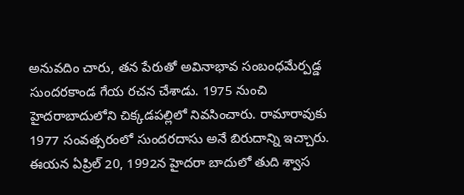అనువదిం చారు, తన పేరుతో అవినాభావ సంబంధమేర్పడ్డ సుందరకాండ గేయ రచన చేశాడు. 1975 నుంచి హైదరాబాదులోని చిక్కడపల్లిలో నివసించారు. రామారావుకు 1977 సంవత్సరంలో సుందరదాసు అనే బిరుదాన్ని ఇచ్చారు. ఈయన ఏప్రిల్ 20, 1992న హైదరా బాదులో తుది శ్వాస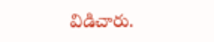విడిచారు.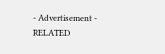- Advertisement -
RELATED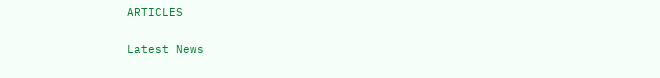ARTICLES

Latest News